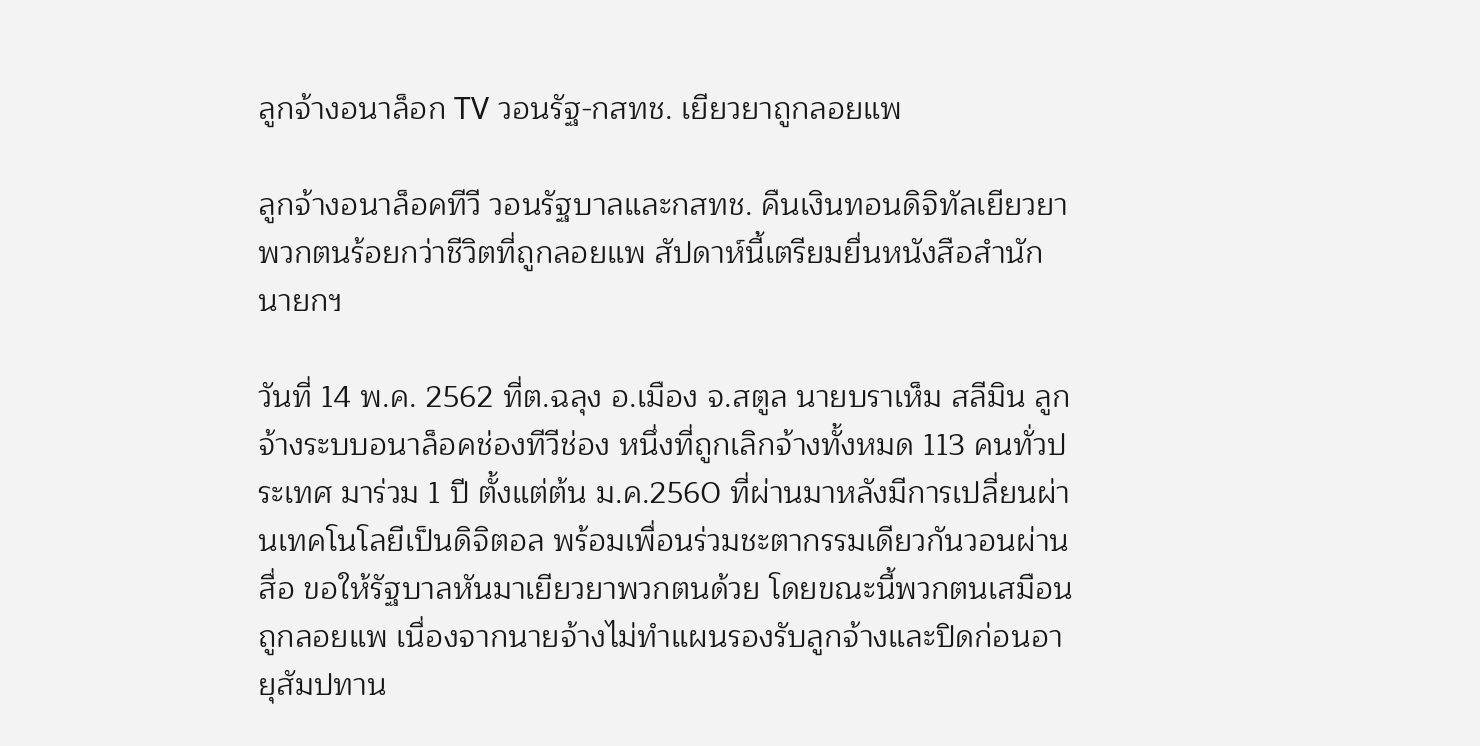ลูกจ้างอนาล็อก TV วอนรัฐ-กสทช. เยียวยาถูกลอยแพ

ลูกจ้างอนาล็อคทีวี วอนรัฐบาลและกสทช. คืนเงินทอนดิจิทัลเยียวยาพวกตนร้อยกว่าชีวิตที่ถูกลอยแพ สัปดาห์นี้เตรียมยื่นหนังสือสำนักนายกฯ

วันที่ 14 พ.ค. 2562 ที่ต.ฉลุง อ.เมือง จ.สตูล นายบราเห็ม สลีมิน ลูกจ้างระบบอนาล็อคช่องทีวีช่อง หนึ่งที่ถูกเลิกจ้างทั้งหมด 113 คนทั่วประเทศ มาร่วม 1 ปี ตั้งแต่ต้น ม.ค.2560 ที่ผ่านมาหลังมีการเปลี่ยนผ่านเทคโนโลยีเป็นดิจิตอล พร้อมเพื่อนร่วมชะตากรรมเดียวกันวอนผ่านสื่อ ขอให้รัฐบาลหันมาเยียวยาพวกตนด้วย โดยขณะนี้พวกตนเสมือนถูกลอยแพ เนื่องจากนายจ้างไม่ทำแผนรองรับลูกจ้างและปิดก่อนอายุสัมปทาน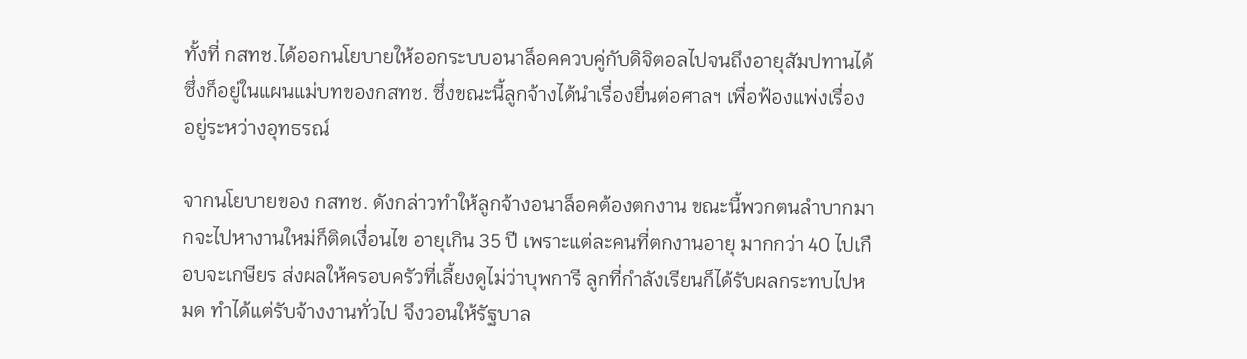ทั้งที่ กสทช.ได้ออกนโยบายให้ออกระบบอนาล็อคควบคู่กับดิจิตอลไปจนถึงอายุสัมปทานได้ ซึ่งก็อยู่ในแผนแม่บทของกสทช. ซึ่งขณะนี้ลูกจ้างได้นำเรื่องยื่นต่อศาลฯ เพื่อฟ้องแพ่งเรื่องอยู่ระหว่างอุทธรณ์

จากนโยบายของ กสทช. ดังกล่าวทำให้ลูกจ้างอนาล็อคต้องตกงาน ขณะนี้พวกตนลำบากมากจะไปหางานใหม่ก็ติดเงื่อนไข อายุเกิน 35 ปี เพราะแต่ละคนที่ตกงานอายุ มากกว่า 40 ไปเกือบจะเกษียร ส่งผลให้ครอบครัวที่เลี้ยงดูไม่ว่าบุพการี ลูกที่กำลังเรียนก็ได้รับผลกระทบไปหมด ทำได้แต่รับจ้างงานทั่วไป จึงวอนให้รัฐบาล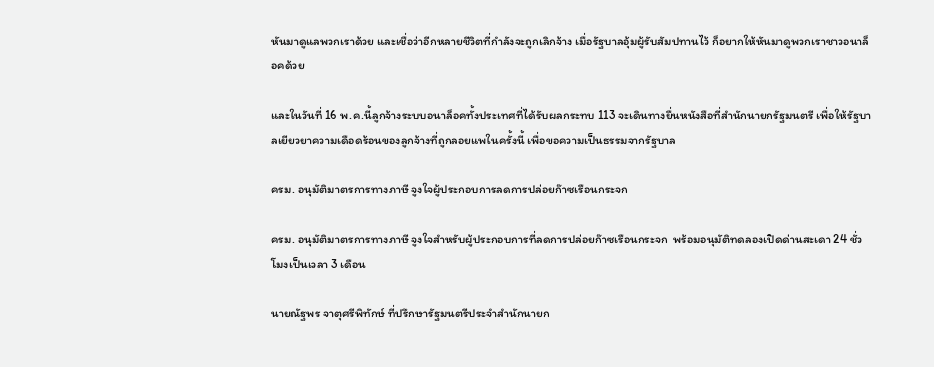หันมาดูแลพวกเราด้วย และเชื่อว่าอีกหลายชีวิตที่กำลังจะถูกเลิกจ้าง เมื่อรัฐบาลอุ้มผู้รับสัมปทานไว้ ก็อยากให้หันมาดูพวกเราชาวอนาล็อคด้วย

และในวันที่ 16 พ.ค.นี้ลูกจ้างระบบอนาล็อคทั้งประเทศที่ได้รับผลกระทบ 113 จะเดินทางยื่นหนังสือที่สำนักนายกรัฐมนตรี เพื่อให้รัฐบาลเยียวยาความเดือดร้อนของลูกจ้างที่ถูกลอยแพในครั้งนี้ เพื่อขอความเป็นธรรมจากรัฐบาล

ครม. อนุมัติมาตรการทางภาษี จูงใจผู้ประกอบการลดการปล่อยก๊าซเรือนกระจก

ครม. อนุมัติมาตรการทางภาษี จูงใจสำหรับผู้ประกอบการที่ลดการปล่อยก๊าซเรือนกระจก  พร้อมอนุมัติทดลองเปิดด่านสะเดา 24 ชั่วโมงเป็นเวลา 3 เดือน

นายณัฐพร จาตุศรีพิทักษ์ ที่ปรึกษารัฐมนตรีประจำสำนักนายก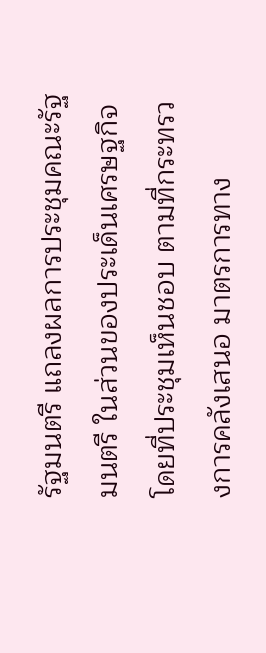รัฐมนตรี แถลงผลการประชุมคณะรัฐมนตรี ในส่วนของประเด็นเศรษฐกิจ โดยที่ประชุมเห็นชอบ ตามที่กระทรวงการคลังเสนอ มาตรการทาง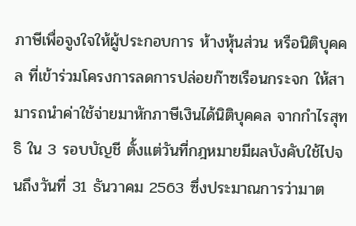ภาษีเพื่อจูงใจให้ผู้ประกอบการ ห้างหุ้นส่วน หรือนิติบุคคล ที่เข้าร่วมโครงการลดการปล่อยก๊าซเรือนกระจก ให้สามารถนำค่าใช้จ่ายมาหักภาษีเงินได้นิติบุคคล จากกำไรสุทธิ ใน 3 รอบบัญชี ตั้งแต่วันที่กฎหมายมีผลบังคับใช้ไปจนถึงวันที่ 31 ธันวาคม 2563 ซึ่งประมาณการว่ามาต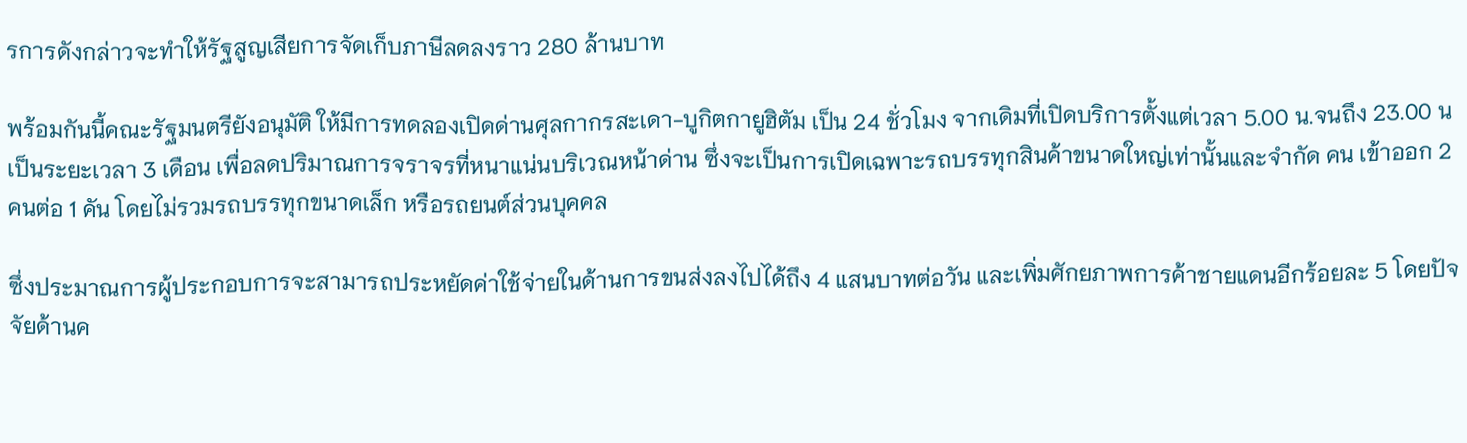รการดังกล่าวจะทำให้รัฐสูญเสียการจัดเก็บภาษีลดลงราว 280 ล้านบาท

พร้อมกันนี้คณะรัฐมนตรียังอนุมัติ ให้มีการทดลองเปิดด่านศุลกากรสะเดา-บูกิตกายูฮิตัม เป็น 24 ชั่วโมง จากเดิมที่เปิดบริการตั้งแต่เวลา 5.00 น.จนถึง 23.00 น เป็นระยะเวลา 3 เดือน เพื่อลดปริมาณการจราจรที่หนาแน่นบริเวณหน้าด่าน ซึ่งจะเป็นการเปิดเฉพาะรถบรรทุกสินค้าขนาดใหญ่เท่านั้นและจำกัด คน เข้าออก 2 คนต่อ 1 คัน โดยไม่รวมรถบรรทุกขนาดเล็ก หรือรถยนต์ส่วนบุคคล

ซึ่งประมาณการผู้ประกอบการจะสามารถประหยัดค่าใช้จ่ายในด้านการขนส่งลงไปได้ถึง 4 แสนบาทต่อวัน และเพิ่มศักยภาพการค้าชายแดนอีกร้อยละ 5 โดยปัจจัยด้านค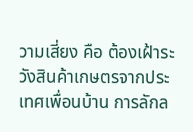วามเสี่ยง คือ ต้องเฝ้าระวังสินค้าเกษตรจากประเทศเพื่อนบ้าน การลักล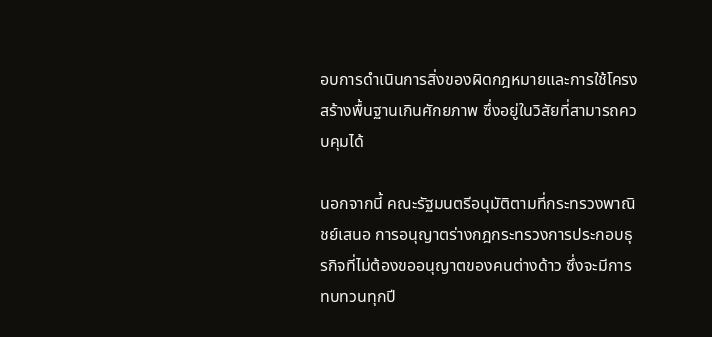อบการดำเนินการสิ่งของผิดกฎหมายและการใช้โครงสร้างพื้นฐานเกินศักยภาพ ซึ่งอยู่ในวิสัยที่สามารถควบคุมได้

นอกจากนี้ คณะรัฐมนตรีอนุมัติตามที่กระทรวงพาณิชย์เสนอ การอนุญาตร่างกฎกระทรวงการประกอบธุรกิจที่ไม่ต้องขออนุญาตของคนต่างด้าว ซึ่งจะมีการทบทวนทุกปี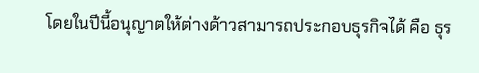โดยในปีนี้อนุญาตให้ต่างด้าวสามารถประกอบธุรกิจได้ คือ ธุร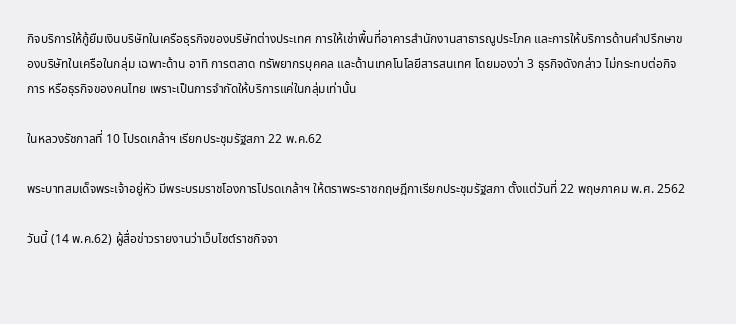กิจบริการให้กู้ยืมเงินบริษัทในเครือธุรกิจของบริษัทต่างประเทศ การให้เช่าพื้นที่อาคารสำนักงานสาธารณูประโภค และการให้บริการด้านคำปรึกษาของบริษัทในเครือในกลุ่ม เฉพาะด้าน อาทิ การตลาด ทรัพยากรบุคคล และด้านเทคโนโลยีสารสนเทศ โดยมองว่า 3 ธุรกิจดังกล่าว ไม่กระทบต่อกิจการ หรือธุรกิจของคนไทย เพราะเป็นการจำกัดให้บริการแค่ในกลุ่มเท่านั้น

ในหลวงรัชกาลที่ 10 โปรดเกล้าฯ เรียกประชุมรัฐสภา 22 พ.ค.62

พระบาทสมเด็จพระเจ้าอยู่หัว มีพระบรมราชโองการโปรดเกล้าฯ ให้ตราพระราชกฤษฎีกาเรียกประชุมรัฐสภา ตั้งแต่วันที่ 22 พฤษภาคม พ.ศ. 2562

วันนี้ (14 พ.ค.62) ผู้สื่อข่าวรายงานว่าเว็บไซต์ราชกิจจา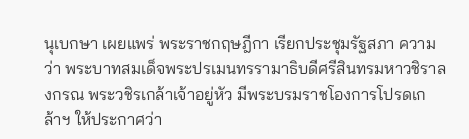นุเบกษา เผยแพร่ พระราชกฤษฎีกา เรียกประชุมรัฐสภา ความว่า พระบาทสมเด็จพระปรเมนทรรามาธิบดีศรีสินทรมหาวชิราลงกรณ พระวชิรเกล้าเจ้าอยู่หัว มีพระบรมราชโองการโปรดเกล้าฯ ให้ประกาศว่า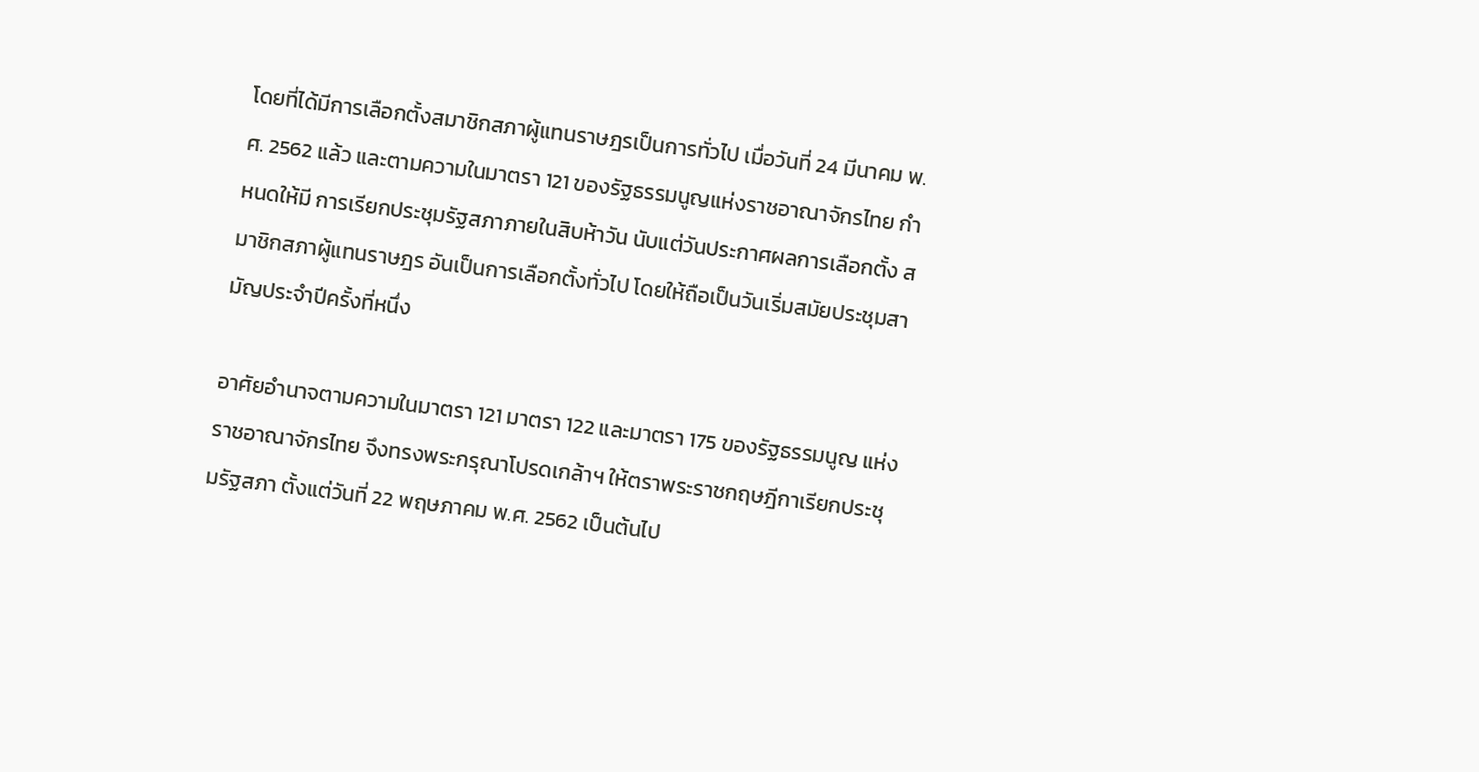โดยที่ได้มีการเลือกตั้งสมาชิกสภาผู้แทนราษฎรเป็นการทั่วไป เมื่อวันที่ 24 มีนาคม พ.ศ. 2562 แล้ว และตามความในมาตรา 121 ของรัฐธรรมนูญแห่งราชอาณาจักรไทย กำหนดให้มี การเรียกประชุมรัฐสภาภายในสิบห้าวัน นับแต่วันประกาศผลการเลือกตั้ง สมาชิกสภาผู้แทนราษฎร อันเป็นการเลือกตั้งทั่วไป โดยให้ถือเป็นวันเริ่มสมัยประชุมสามัญประจำปีครั้งที่หนึ่ง

อาศัยอำนาจตามความในมาตรา 121 มาตรา 122 และมาตรา 175 ของรัฐธรรมนูญ แห่งราชอาณาจักรไทย จึงทรงพระกรุณาโปรดเกล้าฯ ให้ตราพระราชกฤษฎีกาเรียกประชุมรัฐสภา ตั้งแต่วันที่ 22 พฤษภาคม พ.ศ. 2562 เป็นต้นไป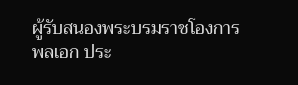ผู้รับสนองพระบรมราชโองการ
พลเอก ประ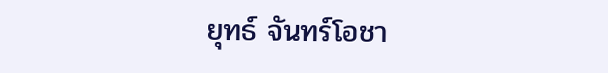ยุทธ์ จันทร์โอชา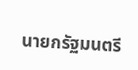นายกรัฐมนตรี